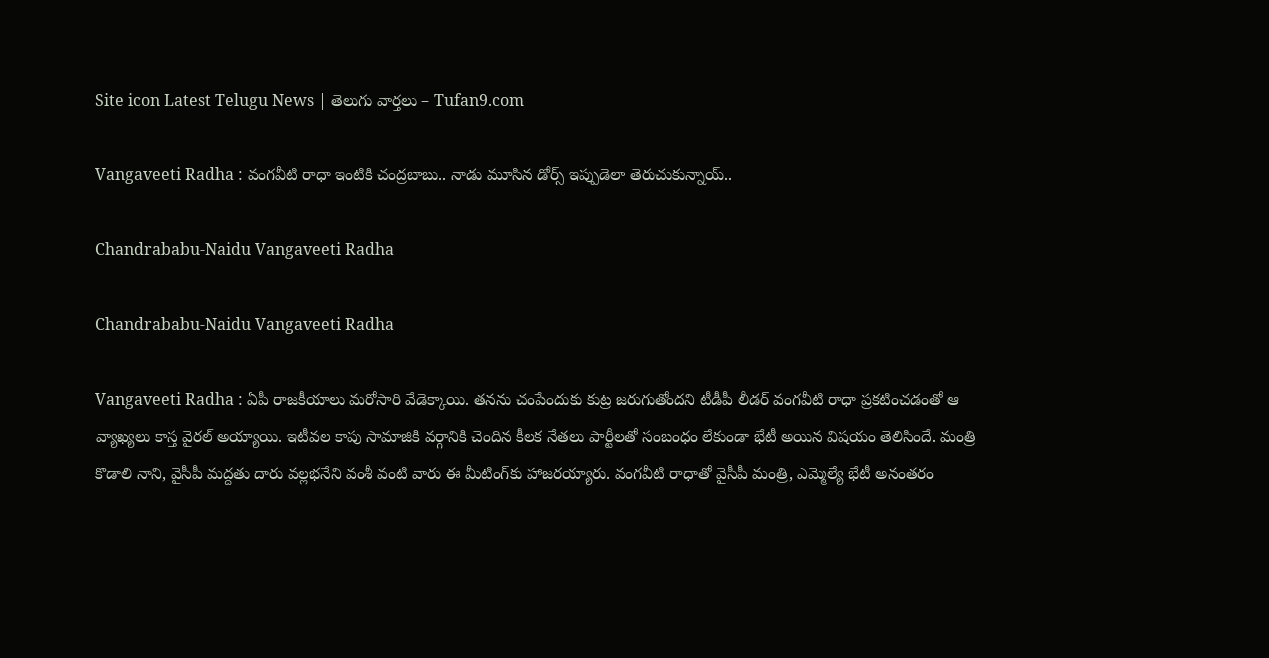Site icon Latest Telugu News | తెలుగు వార్తలు – Tufan9.com

Vangaveeti Radha : వంగవీటి రాధా ఇంటికి చంద్రబాబు.. నాడు మూసిన డోర్స్ ఇప్పుడెలా తెరుచుకున్నాయ్..

Chandrababu-Naidu Vangaveeti Radha

Chandrababu-Naidu Vangaveeti Radha

Vangaveeti Radha : ఏపీ రాజకీయాలు మరోసారి వేడెక్కాయి. తనను చంపేందుకు కుట్ర జరుగుతోందని టీడీపీ లీడర్ వంగవీటి రాధా ప్రకటించడంతో ఆ వ్యాఖ్యలు కాస్త వైరల్ అయ్యాయి. ఇటీవల కాపు సామాజికి వర్గానికి చెందిన కీలక నేతలు పార్టీలతో సంబంధం లేకుండా భేటీ అయిన విషయం తెలిసిందే. మంత్రి కొడాలి నాని, వైసీపీ మద్దతు దారు వల్లభనేని వంశీ వంటి వారు ఈ మీటింగ్‌‌కు హాజరయ్యారు. వంగవీటి రాధాతో వైసీపీ మంత్రి, ఎమ్మెల్యే భేటీ అనంతరం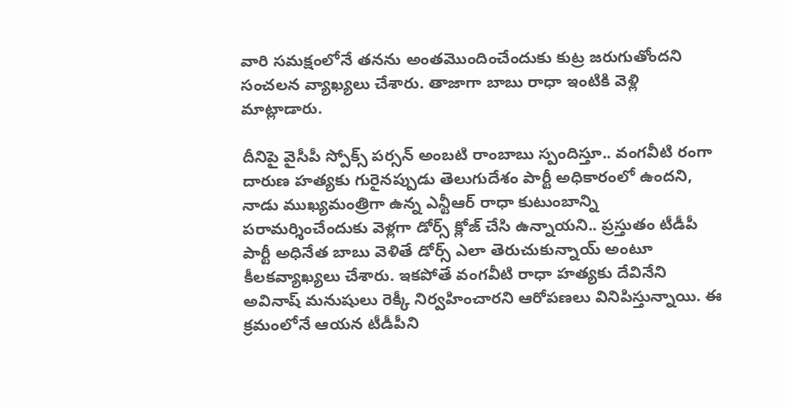వారి సమక్షంలోనే తనను అంతమొందించేందుకు కుట్ర జరుగుతోందని సంచలన వ్యాఖ్యలు చేశారు. తాజాగా బాబు రాధా ఇంటికి వెళ్లి మాట్లాడారు.

దీనిపై వైసీపీ స్పోక్స్ పర్సన్ అంబటి రాంబాబు స్పందిస్తూ.. వంగవీటి రంగా దారుణ హత్యకు గురైనప్పుడు తెలుగుదేశం పార్టీ అధికారంలో ఉందని, నాడు ముఖ్యమంత్రిగా ఉన్న ఎన్టీఆర్ రాధా కుటుంబాన్ని పరామర్శించేందుకు వెళ్లగా డోర్స్ క్లోజ్ చేసి ఉన్నాయని.. ప్రస్తుతం టీడీపీ పార్టీ అధినేత బాబు వెళితే డోర్స్ ఎలా తెరుచుకున్నాయ్ అంటూ కీలకవ్యాఖ్యలు చేశారు. ఇకపోతే వంగవీటి రాధా హత్యకు దేవినేని అవినాష్ మనుషులు రెక్కీ నిర్వహించారని ఆరోపణలు వినిపిస్తున్నాయి. ఈ క్రమంలోనే ఆయన టీడీపీని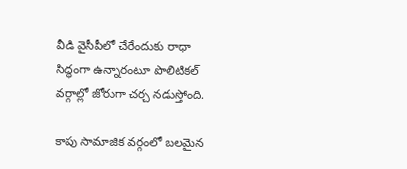వీడి వైసీపీలో చేరేందుకు రాధా సిద్ధంగా ఉన్నారంటూ పొలిటికల్ వర్గాల్లో జోరుగా చర్చ నడుస్తోంది.

కాపు సామాజిక వర్గంలో బలమైన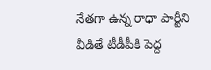నేతగా ఉన్న రాధా పార్టీని వీడితే టీడీపీకి పెద్ద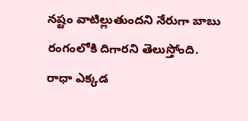నష్టం వాటిల్లుతుందని నేరుగా బాబు రంగంలోకి దిగారని తెలుస్తోంది. రాధా ఎక్కడ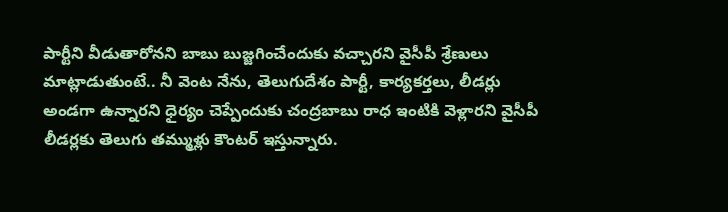పార్టీని వీడుతారోనని బాబు బుజ్జగించేందుకు వచ్చారని వైసీపీ శ్రేణులు మాట్లాడుతుంటే.. నీ వెంట నేను, తెలుగుదేశం పార్టీ, కార్యకర్తలు, లీడర్లు అండగా ఉన్నారని ధైర్యం చెప్పేందుకు చంద్రబాబు రాధ ఇంటికి వెళ్లారని వైసీపీ లీడర్లకు తెలుగు తమ్ముళ్లు కౌంటర్ ఇస్తున్నారు.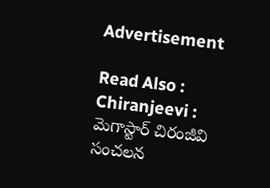Advertisement

Read Also : Chiranjeevi : మెగాస్టార్ చిరంజీవి సంచలన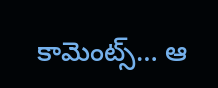కామెంట్స్… ఆ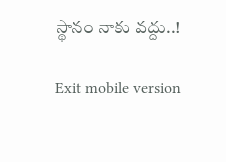స్థానం నాకు వద్దు..!

Exit mobile version